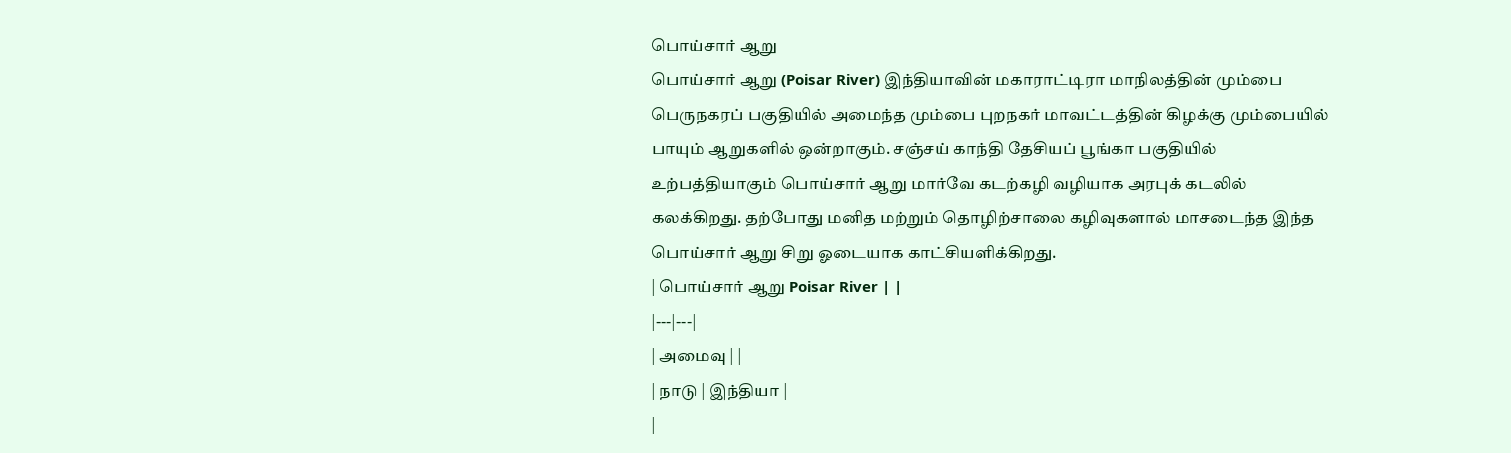பொய்சார் ஆறு
பொய்சார் ஆறு (Poisar River) இந்தியாவின் மகாராட்டிரா மாநிலத்தின் மும்பை பெருநகரப் பகுதியில் அமைந்த மும்பை புறநகர் மாவட்டத்தின் கிழக்கு மும்பையில் பாயும் ஆறுகளில் ஒன்றாகும். சஞ்சய் காந்தி தேசியப் பூங்கா பகுதியில் உற்பத்தியாகும் பொய்சார் ஆறு மார்வே கடற்கழி வழியாக அரபுக் கடலில் கலக்கிறது. தற்போது மனித மற்றும் தொழிற்சாலை கழிவுகளால் மாசடைந்த இந்த பொய்சார் ஆறு சிறு ஓடையாக காட்சியளிக்கிறது.
| பொய்சார் ஆறு Poisar River | |
|---|---|
| அமைவு | |
| நாடு | இந்தியா |
|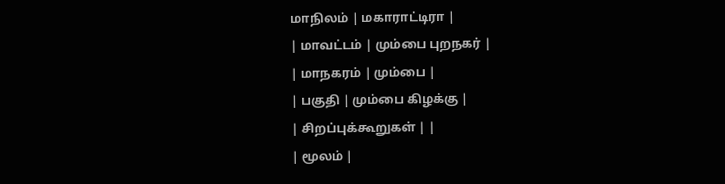மாநிலம் | மகாராட்டிரா |
| மாவட்டம் | மும்பை புறநகர் |
| மாநகரம் | மும்பை |
| பகுதி | மும்பை கிழக்கு |
| சிறப்புக்கூறுகள் | |
| மூலம் |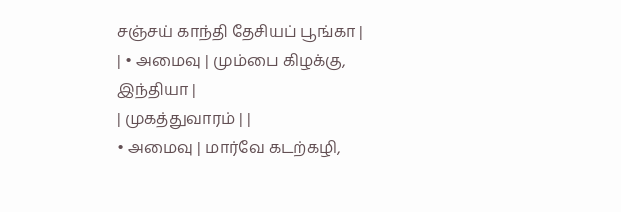சஞ்சய் காந்தி தேசியப் பூங்கா |
| • அமைவு | மும்பை கிழக்கு, இந்தியா |
| முகத்துவாரம் | |
• அமைவு | மார்வே கடற்கழி,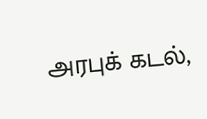அரபுக் கடல்,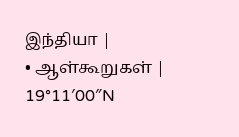இந்தியா |
• ஆள்கூறுகள் | 19°11′00″N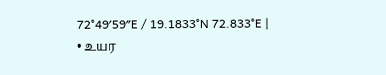72°49′59″E / 19.1833°N 72.833°E |
• உயர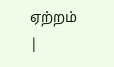ஏற்றம் |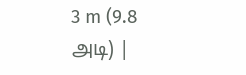3 m (9.8 அடி) |